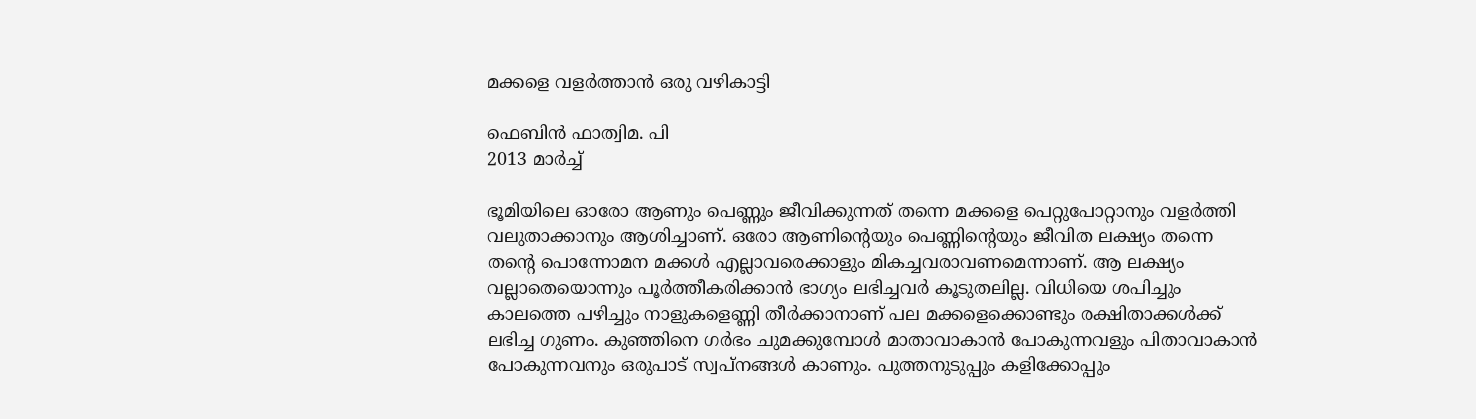മക്കളെ വളര്‍ത്താന്‍ ഒരു വഴികാട്ടി

ഫെബിൻ ഫാത്വിമ. പി
2013 മാര്‍ച്ച്

ഭൂമിയിലെ ഓരോ ആണും പെണ്ണും ജീവിക്കുന്നത് തന്നെ മക്കളെ പെറ്റുപോറ്റാനും വളര്‍ത്തി വലുതാക്കാനും ആശിച്ചാണ്. ഒരോ ആണിന്റെയും പെണ്ണിന്റെയും ജീവിത ലക്ഷ്യം തന്നെ തന്റെ പൊന്നോമന മക്കള്‍ എല്ലാവരെക്കാളും മികച്ചവരാവണമെന്നാണ്. ആ ലക്ഷ്യം വല്ലാതെയൊന്നും പൂര്‍ത്തീകരിക്കാന്‍ ഭാഗ്യം ലഭിച്ചവര്‍ കൂടുതലില്ല. വിധിയെ ശപിച്ചും കാലത്തെ പഴിച്ചും നാളുകളെണ്ണി തീര്‍ക്കാനാണ് പല മക്കളെക്കൊണ്ടും രക്ഷിതാക്കള്‍ക്ക് ലഭിച്ച ഗുണം. കുഞ്ഞിനെ ഗര്‍ഭം ചുമക്കുമ്പോള്‍ മാതാവാകാന്‍ പോകുന്നവളും പിതാവാകാന്‍ പോകുന്നവനും ഒരുപാട് സ്വപ്നങ്ങള്‍ കാണും. പുത്തനുടുപ്പും കളിക്കോപ്പും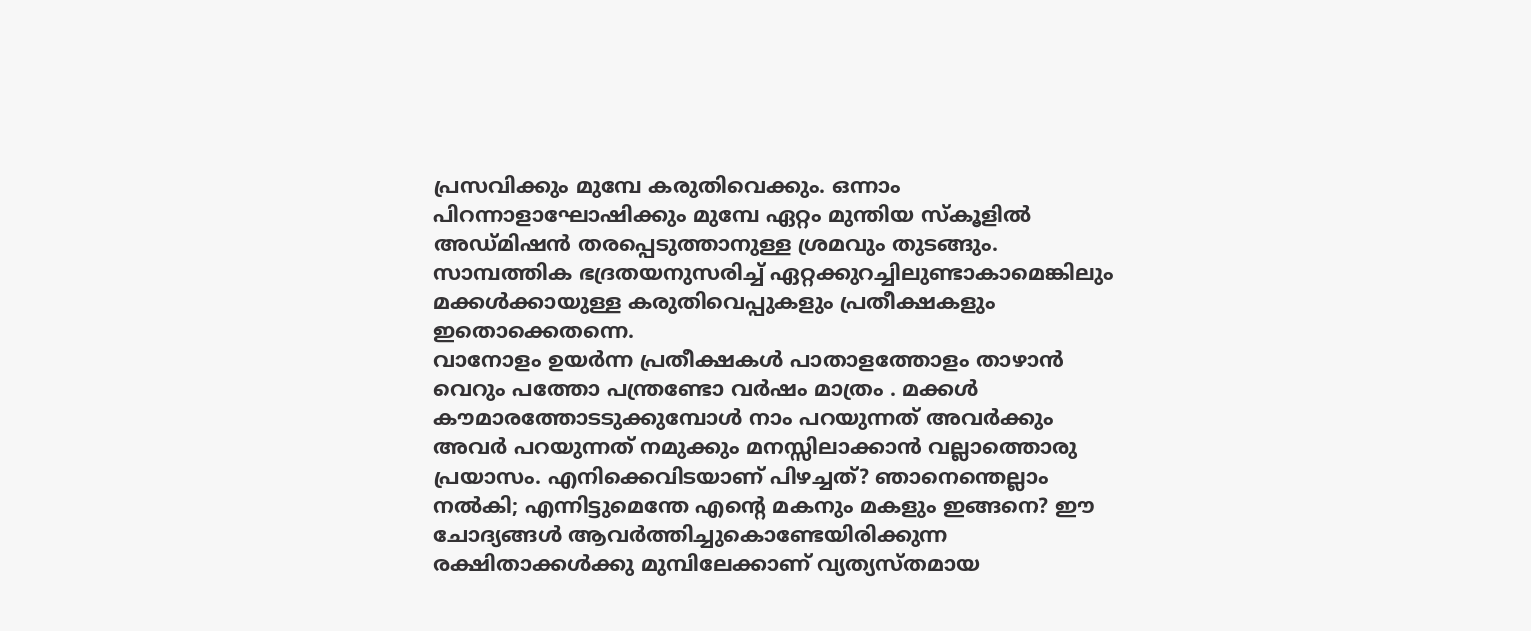പ്രസവിക്കും മുമ്പേ കരുതിവെക്കും. ഒന്നാം പിറന്നാളാഘോഷിക്കും മുമ്പേ ഏറ്റം മുന്തിയ സ്‌കൂളില്‍ അഡ്മിഷന്‍ തരപ്പെടുത്താനുള്ള ശ്രമവും തുടങ്ങും. സാമ്പത്തിക ഭദ്രതയനുസരിച്ച് ഏറ്റക്കുറച്ചിലുണ്ടാകാമെങ്കിലും മക്കള്‍ക്കായുള്ള കരുതിവെപ്പുകളും പ്രതീക്ഷകളും ഇതൊക്കെതന്നെ.
വാനോളം ഉയര്‍ന്ന പ്രതീക്ഷകള്‍ പാതാളത്തോളം താഴാന്‍ വെറും പത്തോ പന്ത്രണ്ടോ വര്‍ഷം മാത്രം . മക്കള്‍ കൗമാരത്തോടടുക്കുമ്പോള്‍ നാം പറയുന്നത് അവര്‍ക്കും അവര്‍ പറയുന്നത് നമുക്കും മനസ്സിലാക്കാന്‍ വല്ലാത്തൊരു പ്രയാസം. എനിക്കെവിടയാണ് പിഴച്ചത്? ഞാനെന്തെല്ലാം നല്‍കി; എന്നിട്ടുമെന്തേ എന്റെ മകനും മകളും ഇങ്ങനെ? ഈ ചോദ്യങ്ങള്‍ ആവര്‍ത്തിച്ചുകൊണ്ടേയിരിക്കുന്ന രക്ഷിതാക്കള്‍ക്കു മുമ്പിലേക്കാണ് വ്യത്യസ്തമായ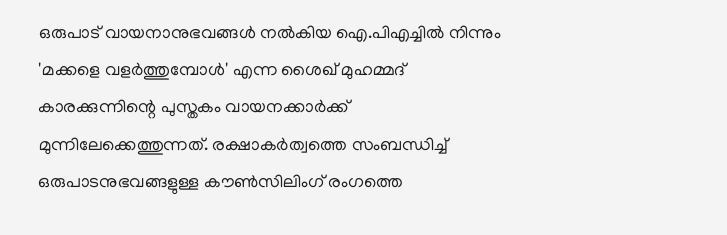ഒരുപാട് വായനാനുഭവങ്ങള്‍ നല്‍കിയ ഐ.പിഎച്ചില്‍ നിന്നും 'മക്കളെ വളര്‍ത്തുമ്പോള്‍' എന്ന ശൈഖ് മുഹമ്മദ് കാരക്കുന്നിന്റെ പുസ്തകം വായനക്കാര്‍ക്ക് മുന്നിലേക്കെത്തുന്നത്. രക്ഷാകര്‍ത്വത്തെ സംബന്ധിച്ച് ഒരുപാടനുഭവങ്ങളുള്ള കൗണ്‍സിലിംഗ് രംഗത്തെ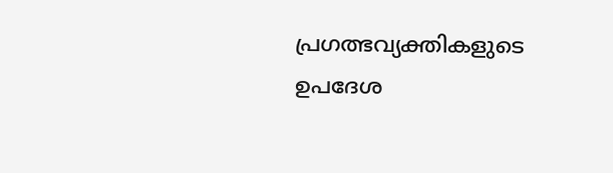പ്രഗത്ഭവ്യക്തികളുടെ ഉപദേശ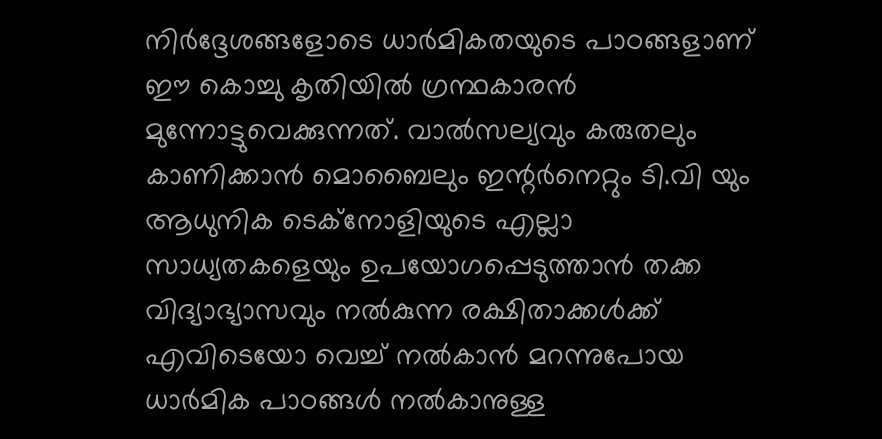നിര്‍ദ്ദേശങ്ങളോടെ ധാര്‍മികതയുടെ പാഠങ്ങളാണ് ഈ കൊച്ചു കൃതിയില്‍ ഗ്രന്ഥകാരന്‍ മുന്നോട്ടുവെക്കുന്നത്. വാല്‍സല്യവും കരുതലും കാണിക്കാന്‍ മൊബൈലും ഇന്റര്‍നെറ്റും ടി.വി യും ആധുനിക ടെക്‌നോളിയുടെ എല്ലാ സാധ്യതകളെയും ഉപയോഗപ്പെടുത്താന്‍ തക്ക വിദ്യാഭ്യാസവും നല്‍കുന്ന രക്ഷിതാക്കള്‍ക്ക് എവിടെയോ വെച്ച് നല്‍കാന്‍ മറന്നുപോയ ധാര്‍മിക പാഠങ്ങള്‍ നല്‍കാനുള്ള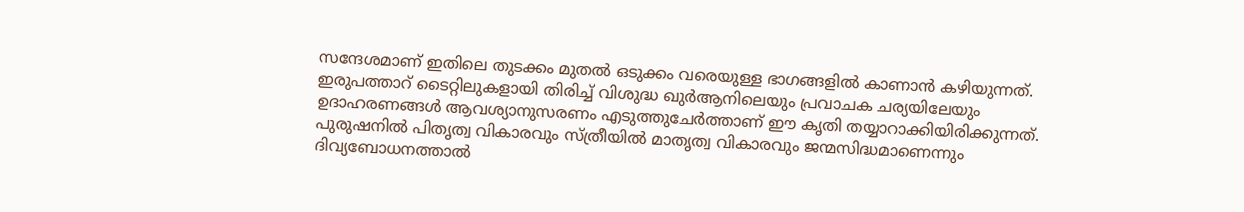സന്ദേശമാണ് ഇതിലെ തുടക്കം മുതല്‍ ഒടുക്കം വരെയുള്ള ഭാഗങ്ങളില്‍ കാണാന്‍ കഴിയുന്നത്.
ഇരുപത്താറ് ടൈറ്റിലുകളായി തിരിച്ച് വിശുദ്ധ ഖുര്‍ആനിലെയും പ്രവാചക ചര്യയിലേയും ഉദാഹരണങ്ങള്‍ ആവശ്യാനുസരണം എടുത്തുചേര്‍ത്താണ് ഈ കൃതി തയ്യാറാക്കിയിരിക്കുന്നത്. പുരുഷനില്‍ പിതൃത്വ വികാരവും സ്ത്രീയില്‍ മാതൃത്വ വികാരവും ജന്മസിദ്ധമാണെന്നും ദിവ്യബോധനത്താല്‍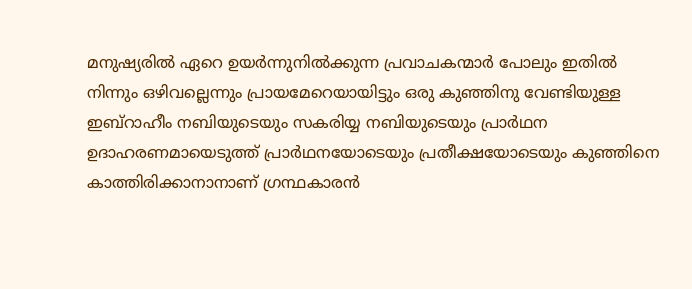മനുഷ്യരില്‍ ഏറെ ഉയര്‍ന്നുനില്‍ക്കുന്ന പ്രവാചകന്മാര്‍ പോലും ഇതില്‍ നിന്നും ഒഴിവല്ലെന്നും പ്രായമേറെയായിട്ടും ഒരു കുഞ്ഞിനു വേണ്ടിയുള്ള ഇബ്‌റാഹീം നബിയുടെയും സകരിയ്യ നബിയുടെയും പ്രാര്‍ഥന ഉദാഹരണമായെടുത്ത് പ്രാര്‍ഥനയോടെയും പ്രതീക്ഷയോടെയും കുഞ്ഞിനെ കാത്തിരിക്കാനാനാണ് ഗ്രന്ഥകാരന്‍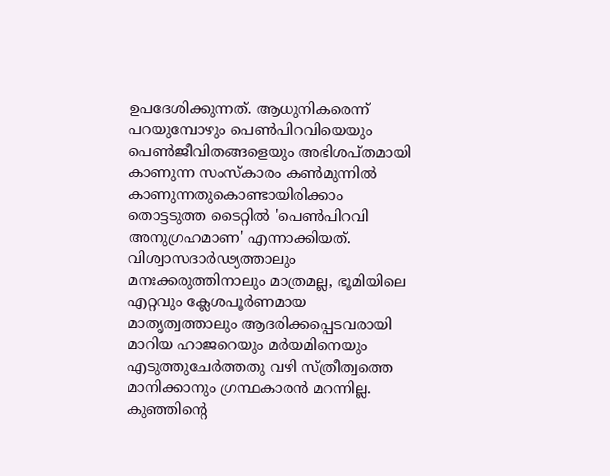ഉപദേശിക്കുന്നത്. ആധുനികരെന്ന് പറയുമ്പോഴും പെണ്‍പിറവിയെയും പെണ്‍ജീവിതങ്ങളെയും അഭിശപ്തമായി കാണുന്ന സംസ്‌കാരം കണ്‍മുന്നില്‍ കാണുന്നതുകൊണ്ടായിരിക്കാം തൊട്ടടുത്ത ടൈറ്റില്‍ 'പെണ്‍പിറവി അനുഗ്രഹമാണ' എന്നാക്കിയത്. വിശ്വാസദാര്‍ഢ്യത്താലും മനഃക്കരുത്തിനാലും മാത്രമല്ല, ഭൂമിയിലെ എറ്റവും ക്ലേശപൂര്‍ണമായ മാതൃത്വത്താലും ആദരിക്കപ്പെടവരായി മാറിയ ഹാജറെയും മര്‍യമിനെയും എടുത്തുചേര്‍ത്തതു വഴി സ്ത്രീത്വത്തെ മാനിക്കാനും ഗ്രന്ഥകാരന്‍ മറന്നില്ല.
കുഞ്ഞിന്റെ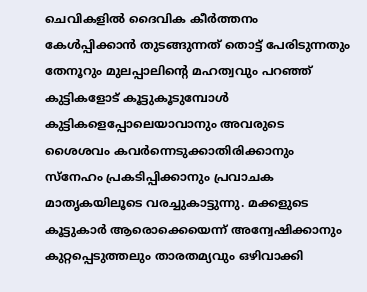ചെവികളില്‍ ദൈവിക കീര്‍ത്തനം കേള്‍പ്പിക്കാന്‍ തുടങ്ങുന്നത് തൊട്ട് പേരിടുന്നതും തേനൂറും മുലപ്പാലിന്റെ മഹത്വവും പറഞ്ഞ് കുട്ടികളോട് കൂട്ടുകൂടുമ്പോള്‍ കുട്ടികളെപ്പോലെയാവാനും അവരുടെ ശൈശവം കവര്‍ന്നെടുക്കാതിരിക്കാനും സ്‌നേഹം പ്രകടിപ്പിക്കാനും പ്രവാചക മാതൃകയിലൂടെ വരച്ചുകാട്ടുന്നു. മക്കളുടെ കൂട്ടുകാര്‍ ആരൊക്കെയെന്ന് അന്വേഷിക്കാനും കുറ്റപ്പെടുത്തലും താരതമ്യവും ഒഴിവാക്കി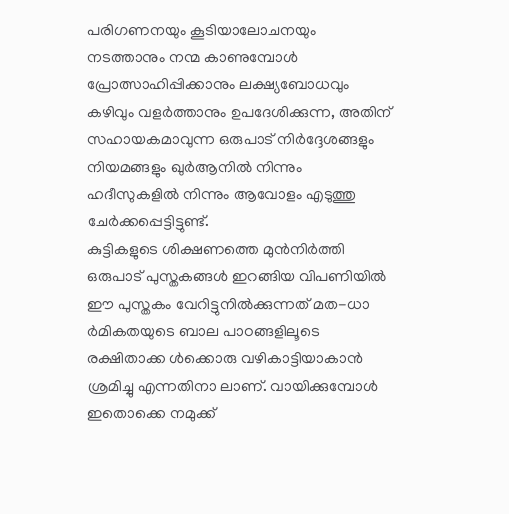പരിഗണനയും കൂടിയാലോചനയും നടത്താനും നന്മ കാണുമ്പോള്‍ പ്രോത്സാഹിപ്പിക്കാനും ലക്ഷ്യബോധവും കഴിവും വളര്‍ത്താനും ഉപദേശിക്കുന്ന, അതിന് സഹായകമാവുന്ന ഒരുപാട് നിര്‍ദ്ദേശങ്ങളും നിയമങ്ങളും ഖുര്‍ആനില്‍ നിന്നും ഹദീസുകളില്‍ നിന്നും ആവോളം എടുത്തു ചേര്‍ക്കപ്പെട്ടിട്ടുണ്ട്.
കുട്ടികളുടെ ശിക്ഷണത്തെ മുന്‍നിര്‍ത്തി ഒരുപാട് പുസ്തകങ്ങള്‍ ഇറങ്ങിയ വിപണിയില്‍ ഈ പുസ്തകം വേറിട്ടുനില്‍ക്കുന്നത് മത-ധാ ര്‍മികതയുടെ ബാല പാഠങ്ങളിലൂടെ രക്ഷിതാക്ക ള്‍ക്കൊരു വഴികാട്ടിയാകാന്‍ ശ്രമിച്ചു എന്നതിനാ ലാണ്. വായിക്കുമ്പോള്‍ ഇതൊക്കെ നമുക്ക്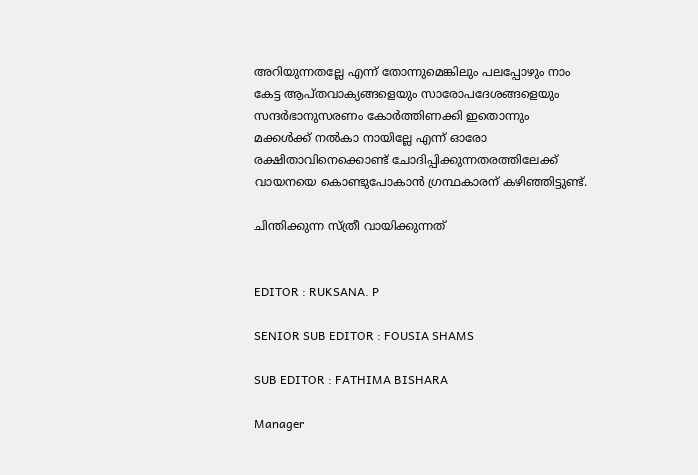അറിയുന്നതല്ലേ എന്ന് തോന്നുമെങ്കിലും പലപ്പോഴും നാം കേട്ട ആപ്തവാക്യങ്ങളെയും സാരോപദേശങ്ങളെയും സന്ദര്‍ഭാനുസരണം കോര്‍ത്തിണക്കി ഇതൊന്നും മക്കള്‍ക്ക് നല്‍കാ നായില്ലേ എന്ന് ഓരോ രക്ഷിതാവിനെക്കൊണ്ട് ചോദിപ്പിക്കുന്നതരത്തിലേക്ക് വായനയെ കൊണ്ടുപോകാന്‍ ഗ്രന്ഥകാരന് കഴിഞ്ഞിട്ടുണ്ട്.

ചിന്തിക്കുന്ന സ്ത്രീ വായിക്കുന്നത്


EDITOR : RUKSANA. P

SENIOR SUB EDITOR : FOUSIA SHAMS

SUB EDITOR : FATHIMA BISHARA

Manager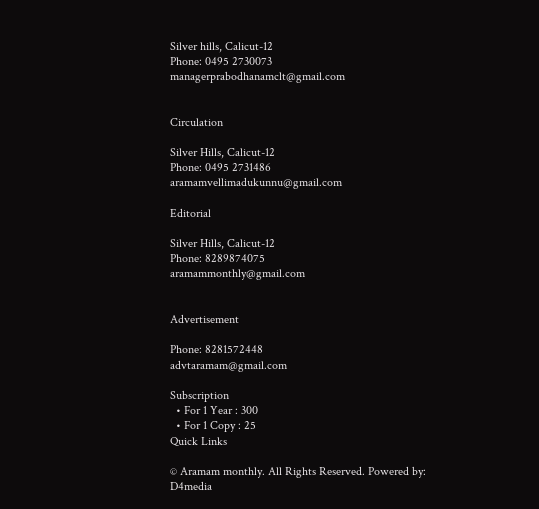Silver hills, Calicut-12
Phone: 0495 2730073
managerprabodhanamclt@gmail.com


Circulation

Silver Hills, Calicut-12
Phone: 0495 2731486
aramamvellimadukunnu@gmail.com

Editorial

Silver Hills, Calicut-12
Phone: 8289874075
aramammonthly@gmail.com


Advertisement

Phone: 8281572448
advtaramam@gmail.com

Subscription
  • For 1 Year : 300
  • For 1 Copy : 25
Quick Links

© Aramam monthly. All Rights Reserved. Powered by: D4media